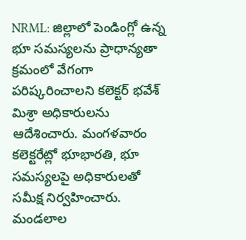NRML: జిల్లాలో పెండింగ్లో ఉన్న భూ సమస్యలను ప్రాధాన్యతా క్రమంలో వేగంగా పరిష్కరించాలని కలెక్టర్ భవేశ్ మిశ్రా అధికారులను ఆదేశించారు. మంగళవారం కలెక్టరేట్లో భూభారతి, భూ సమస్యలపై అధికారులతో సమీక్ష నిర్వహించారు. మండలాల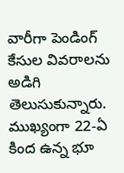వారీగా పెండింగ్ కేసుల వివరాలను అడిగి తెలుసుకున్నారు. ముఖ్యంగా 22-ఏ కింద ఉన్న భూ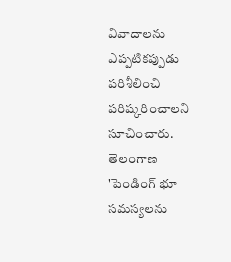వివాదాలను ఎప్పటికప్పుడు పరిశీలించి పరిష్కరించాలని సూచించారు.
తెలంగాణ
'పెండింగ్ భూ సమస్యలను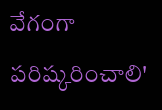వేగంగా పరిష్కరించాలి'